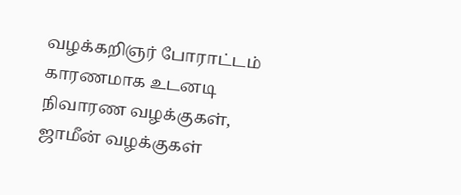வழக்கறிஞர் போராட்டம் காரணமாக உடனடி நிவாரண வழக்குகள், ஜாமீன் வழக்குகள்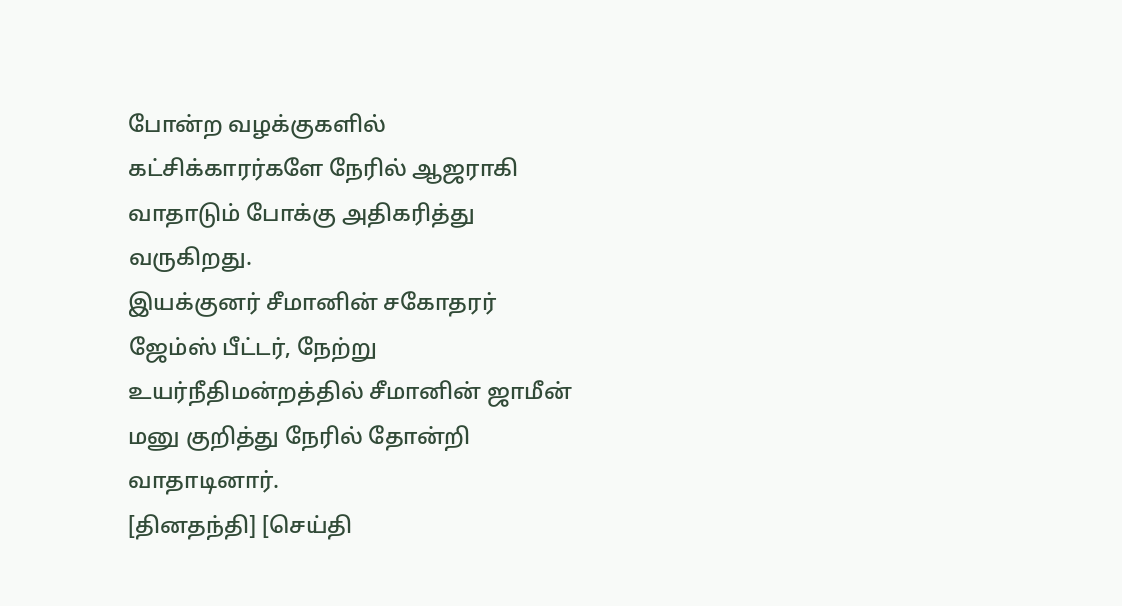போன்ற வழக்குகளில் கட்சிக்காரர்களே நேரில் ஆஜராகி வாதாடும் போக்கு அதிகரித்து வருகிறது.
இயக்குனர் சீமானின் சகோதரர் ஜேம்ஸ் பீட்டர், நேற்று உயர்நீதிமன்றத்தில் சீமானின் ஜாமீன் மனு குறித்து நேரில் தோன்றி வாதாடினார்.
[தினதந்தி] [செய்தி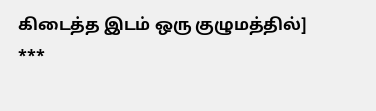கிடைத்த இடம் ஒரு குழுமத்தில்]
***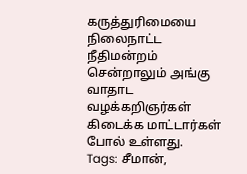கருத்துரிமையை நிலைநாட்ட நீதிமன்றம் சென்றாலும் அங்கு வாதாட வழக்கறிஞர்கள் கிடைக்க மாட்டார்கள் போல் உள்ளது.
Tags: சீமான்,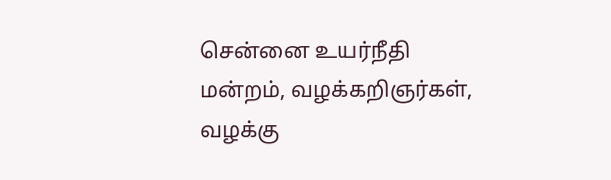சென்னை உயர்நீதி மன்றம், வழக்கறிஞர்கள், வழக்கு